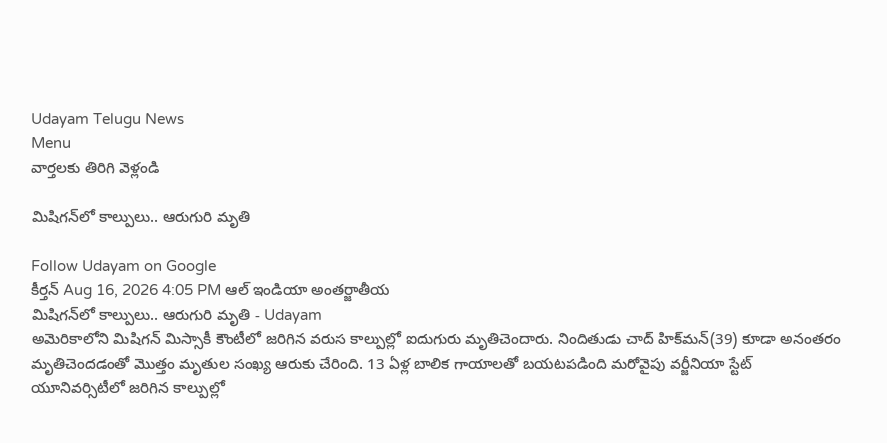Udayam Telugu News
Menu
వార్తలకు తిరిగి వెళ్లండి

మిషిగన్‌లో కాల్పులు.. ఆరుగురి మృతి

Follow Udayam on Google
కీర్తన్ Aug 16, 2026 4:05 PM ఆల్ ఇండియా అంతర్జాతీయ
మిషిగన్‌లో కాల్పులు.. ఆరుగురి మృతి - Udayam
అమెరికాలోని మిషిగన్‌ మిస్సాకీ కౌంటీలో జరిగిన వరుస కాల్పుల్లో ఐదుగురు మృతిచెందారు. నిందితుడు చాద్‌ హిక్‌మన్‌(39) కూడా అనంతరం మృతిచెందడంతో మొత్తం మృతుల సంఖ్య ఆరుకు చేరింది. 13 ఏళ్ల బాలిక గాయాలతో బయటపడింది మరోవైపు వర్జీనియా స్టేట్‌ యూనివర్సిటీలో జరిగిన కాల్పుల్లో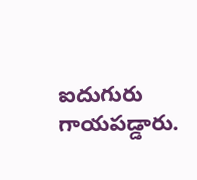ఐదుగురు గాయపడ్డారు.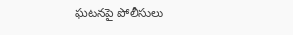ఘటనపై పోలీసులు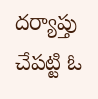దర్యాప్తు చేపట్టి ఓ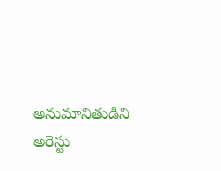అనుమానితుడిని అరెస్టు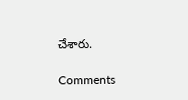చేశారు.

Comments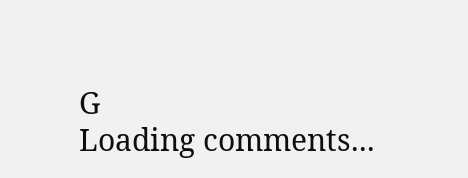G
Loading comments...